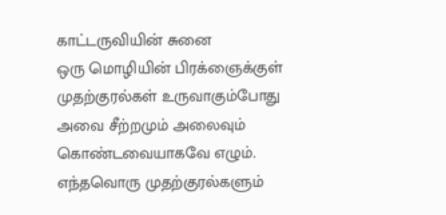காட்டருவியின் சுனை
ஒரு மொழியின் பிரக்ஞைக்குள் முதற்குரல்கள் உருவாகும்போது அவை சீற்றமும் அலைவும் கொண்டவையாகவே எழும். எந்தவொரு முதற்குரல்களும்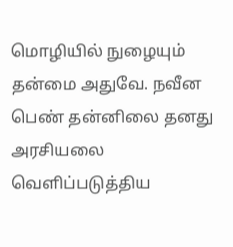மொழியில் நுழையும் தன்மை அதுவே. நவீன பெண் தன்னிலை தனது அரசியலை வெளிப்படுத்திய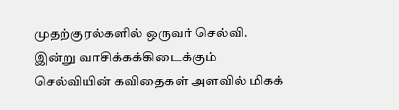முதற்குரல்களில் ஒருவர் செல்வி. இன்று வாசிக்கக்கிடைக்கும் செல்வியின் கவிதைகள் அளவில் மிகக்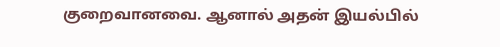குறைவானவை. ஆனால் அதன் இயல்பில்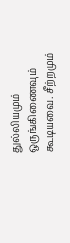துல்லியமும் ஒருங்கிணைவும் கூடியவை. சீற்றமும்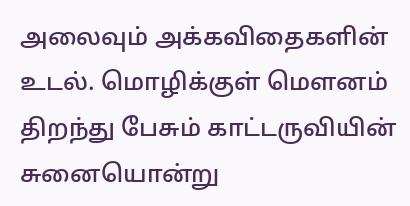அலைவும் அக்கவிதைகளின் உடல். மொழிக்குள் மெளனம் திறந்து பேசும் காட்டருவியின் சுனையொன்று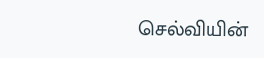செல்வியின்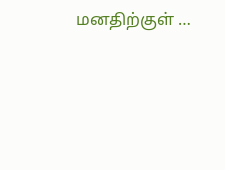மனதிற்குள் …